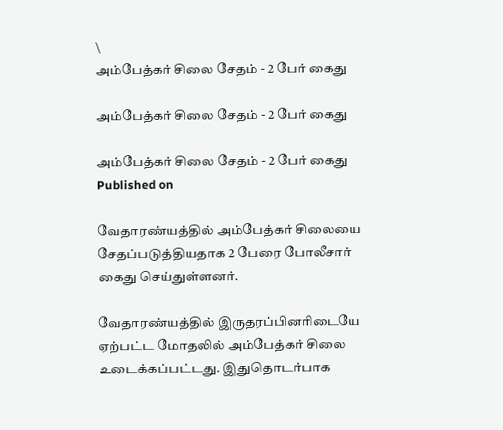\
அம்பேத்கர் சிலை சேதம் - 2 பேர் கைது

அம்பேத்கர் சிலை சேதம் - 2 பேர் கைது

அம்பேத்கர் சிலை சேதம் - 2 பேர் கைது
Published on

வேதாரண்யத்தில் அம்பேத்கர் சிலையை சேதப்படுத்தியதாக 2 பேரை போலீசார் கைது செய்துள்ளனர்.

வேதாரண்யத்தில் இருதரப்பினரிடையே ஏற்பட்ட மோதலில் அம்பேத்கர் சிலை உடைக்கப்பட்டது. இதுதொடர்பாக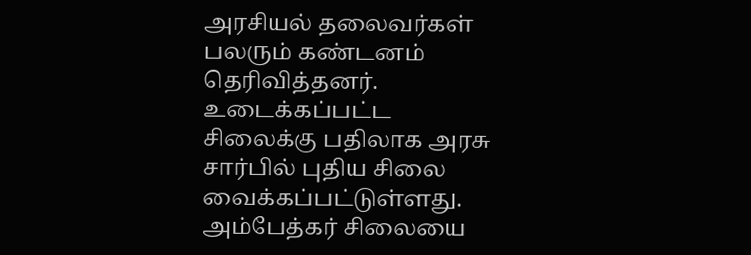அரசியல் தலைவர்கள் பலரும் கண்டனம் தெரிவித்தனர். உடைக்கப்பட்ட சிலைக்கு பதிலாக அரசு சார்பில் புதிய சிலை வைக்கப்பட்டுள்ளது. அம்பேத்கர் சிலையை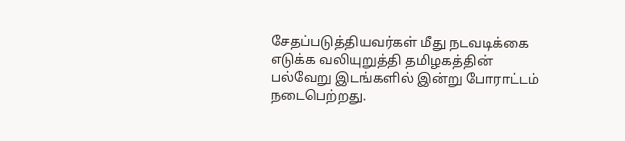சேதப்படுத்தியவர்கள் மீது நடவடிக்கை எடுக்க வலியுறுத்தி தமிழகத்தின் பல்வேறு இ‌டங்களில் இன்று போராட்டம் நடைபெற்றது.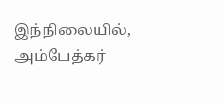இந்நிலையில், அம்பேத்கர்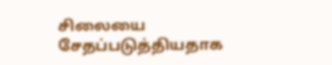சிலையை சேதப்படுத்தியதாக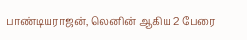பாண்டியராஜன், லெனின் ஆகிய 2 பேரை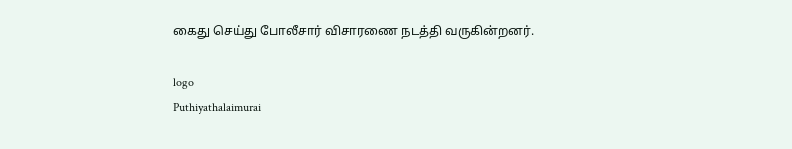கைது செய்து போலீசார் விசாரணை நடத்தி வருகின்றனர்.

logo
Puthiyathalaimurai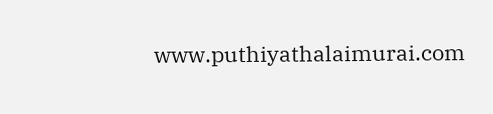www.puthiyathalaimurai.com